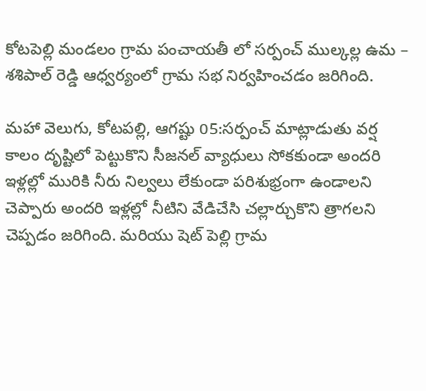కోటపెల్లి మండలం గ్రామ పంచాయతీ లో సర్పంచ్ ముల్కల్ల ఉమ – శశిపాల్ రెడ్డి ఆధ్వర్యంలో గ్రామ సభ నిర్వహించడం జరిగింది.

మహా వెలుగు, కోటపల్లి, ఆగష్టు 05:సర్పంచ్ మాట్లాడుతు వర్ష కాలం దృష్టిలో పెట్టుకొని సీజనల్ వ్యాధులు సోకకుండా అందరి ఇళ్లల్లో మురికి నీరు నిల్వలు లేకుండా పరిశుభ్రంగా ఉండాలని చెప్పారు అందరి ఇళ్లల్లో నీటిని వేడిచేసి చల్లార్చుకొని త్రాగలని చెప్పడం జరిగింది. మరియు షెట్ పెల్లి గ్రామ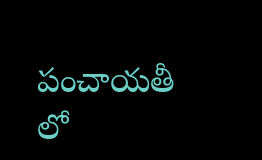పంచాయతీ లో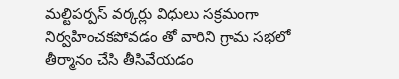మల్టిపర్పస్ వర్కర్లు విధులు సక్రమంగా నిర్వహించకపోవడం తో వారిని గ్రామ సభలో తీర్మానం చేసి తీసివేయడం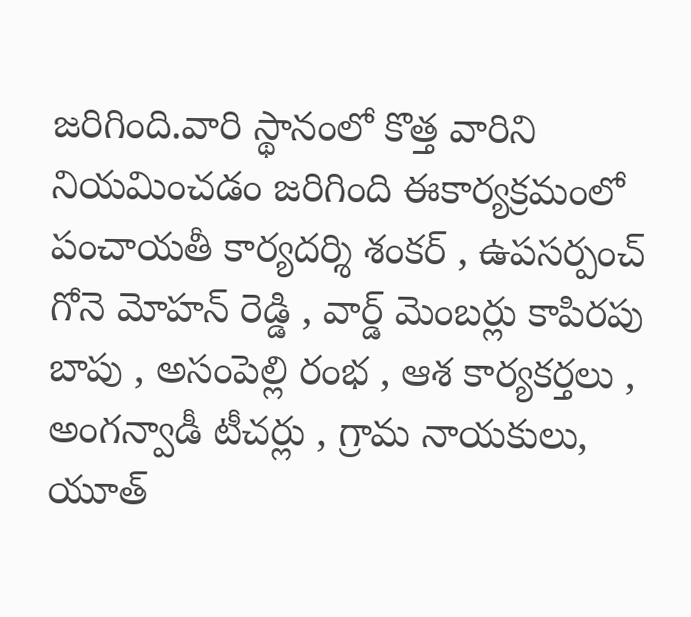జరిగింది.వారి స్థానంలో కొత్త వారిని నియమించడం జరిగింది ఈకార్యక్రమంలో పంచాయతీ కార్యదర్శి శంకర్ , ఉపసర్పంచ్ గోనె మోహన్ రెడ్డి , వార్డ్ మెంబర్లు కాపిరపు బాపు , అసంపెల్లి రంభ , ఆశ కార్యకర్తలు , అంగన్వాడీ టీచర్లు , గ్రామ నాయకులు, యూత్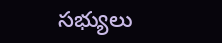సభ్యులు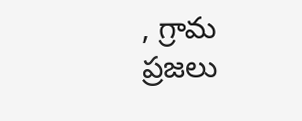, గ్రామ ప్రజలు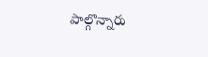పాల్గొన్నారు